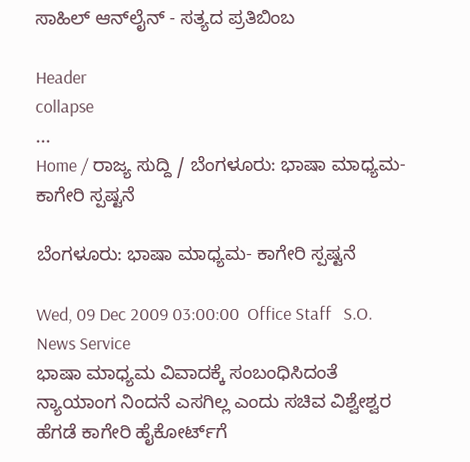ಸಾಹಿಲ್ ಆನ್‌ಲೈನ್ - ಸತ್ಯದ ಪ್ರತಿಬಿಂಬ

Header
collapse
...
Home / ರಾಜ್ಯ ಸುದ್ದಿ / ಬೆಂಗಳೂರು: ಭಾಷಾ ಮಾಧ್ಯಮ- ಕಾಗೇರಿ ಸ್ಪಷ್ಟನೆ

ಬೆಂಗಳೂರು: ಭಾಷಾ ಮಾಧ್ಯಮ- ಕಾಗೇರಿ ಸ್ಪಷ್ಟನೆ

Wed, 09 Dec 2009 03:00:00  Office Staff   S.O. News Service
ಭಾಷಾ ಮಾಧ್ಯಮ ವಿವಾದಕ್ಕೆ ಸಂಬಂಧಿಸಿದಂತೆ
ನ್ಯಾಯಾಂಗ ನಿಂದನೆ ಎಸಗಿಲ್ಲ ಎಂದು ಸಚಿವ ವಿಶ್ವೇಶ್ವರ
ಹೆಗಡೆ ಕಾಗೇರಿ ಹೈಕೋರ್ಟ್‌ಗೆ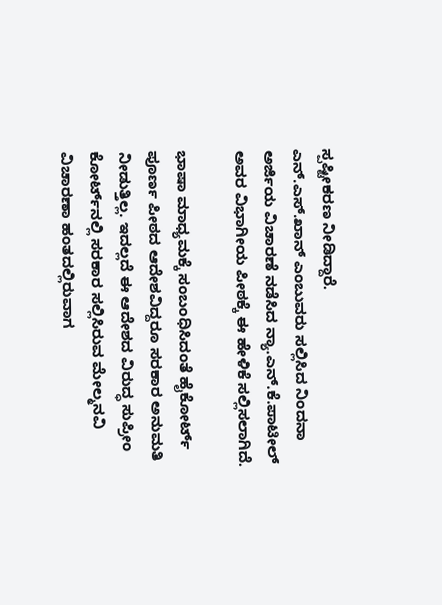ಸ್ಪಷ್ಟೀಕರಣ ನೀಡಿದ್ದಾರೆ.
ಎನ್.ಎಸ್.ಖಾನ್ ಎಂಬುವರು ಸಲ್ಲಿಸಿದ ನಿಂದನಾ
ಅರ್ಜಿಯ ವಿಚಾರಣೆ ನಡೆಸಿದ ನ್ಯಾ.ಎನ್.ಕೆ.ಪಾಟೀಲ್
ಅವರ ವಿಭಾಗೀಯ ಪೀಠಕ್ಕೆ ಈ ಹೇಳಿಕೆ ಸಲ್ಲಿಸಲಾಗಿದೆ.

ಭಾಷಾ ಮಾಧ್ಯಮಕ್ಕೆ ಸಂಬಂಧಿಸಿದಂತೆ ಹೈಕೋರ್ಟ್
ಪೂರ್ಣ ಪೀಠದ ಆದೇಶವಿದ್ದರೂ ಸರಕಾರ ಅನುಮತಿ
ನೀಡುತ್ತಿಲ್ಲ. ಇದಲ್ಲದೆ ಈ ಆದೇಶದ ವಿರುದ್ಧ ಸುಪ್ರೀಂ
ಕೋರ್ಟ್‌ನಲ್ಲಿ ಸರಕಾರ ಸಲ್ಲಿಸಿರುವ ಮೇಲ್ಮನವಿ
ವಿಚಾರಣಾ ಹಂತದಲ್ಲಿರುವಾಗ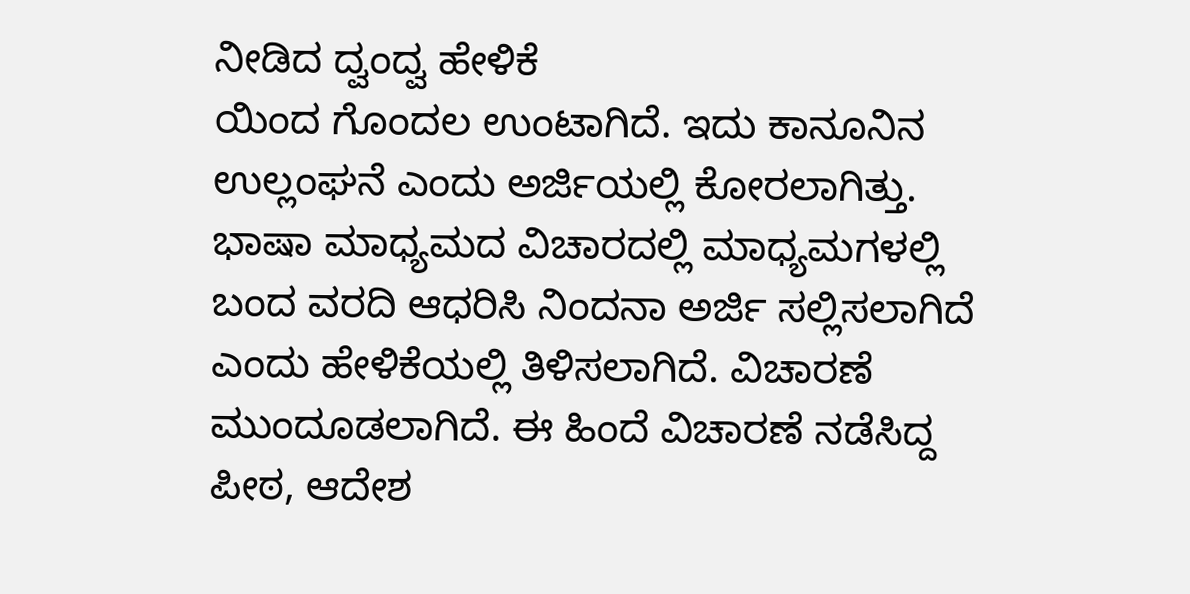ನೀಡಿದ ದ್ವಂದ್ವ ಹೇಳಿಕೆ
ಯಿಂದ ಗೊಂದಲ ಉಂಟಾಗಿದೆ. ಇದು ಕಾನೂನಿನ
ಉಲ್ಲಂಘನೆ ಎಂದು ಅರ್ಜಿಯಲ್ಲಿ ಕೋರಲಾಗಿತ್ತು.
ಭಾಷಾ ಮಾಧ್ಯಮದ ವಿಚಾರದಲ್ಲಿ ಮಾಧ್ಯಮಗಳಲ್ಲಿ
ಬಂದ ವರದಿ ಆಧರಿಸಿ ನಿಂದನಾ ಅರ್ಜಿ ಸಲ್ಲಿಸಲಾಗಿದೆ
ಎಂದು ಹೇಳಿಕೆಯಲ್ಲಿ ತಿಳಿಸಲಾಗಿದೆ. ವಿಚಾರಣೆ
ಮುಂದೂಡಲಾಗಿದೆ. ಈ ಹಿಂದೆ ವಿಚಾರಣೆ ನಡೆಸಿದ್ದ
ಪೀಠ, ಆದೇಶ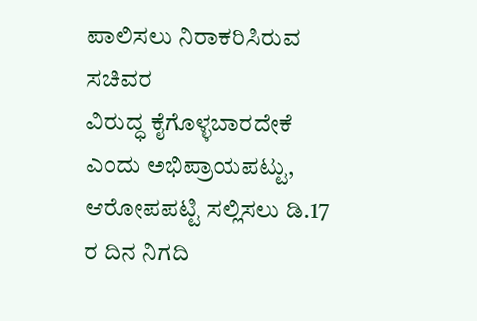ಪಾಲಿಸಲು ನಿರಾಕರಿಸಿರುವ ಸಚಿವರ
ವಿರುದ್ಧ ಕೈಗೊಳ್ಳಬಾರದೇಕೆ ಎಂದು ಅಭಿಪ್ರಾಯಪಟ್ಟು,
ಆರೋಪಪಟ್ಟಿ ಸಲ್ಲಿಸಲು ಡಿ.17 ರ ದಿನ ನಿಗದಿ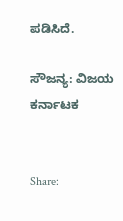ಪಡಿಸಿದೆ.

ಸೌಜನ್ಯ: ವಿಜಯ ಕರ್ನಾಟಕ


Share: